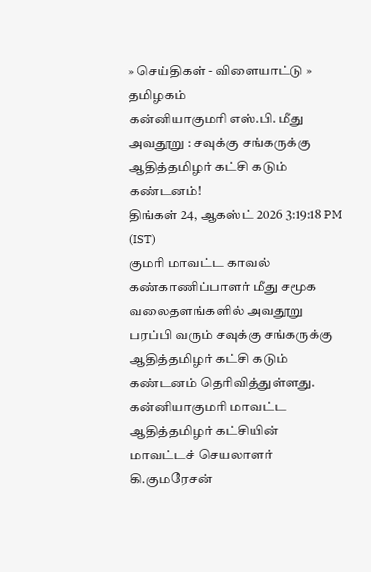» செய்திகள் - விளையாட்டு » தமிழகம்
கன்னியாகுமரி எஸ்.பி. மீது அவதூறு : சவுக்கு சங்கருக்கு ஆதித்தமிழர் கட்சி கடும் கண்டனம்!
திங்கள் 24, ஆகஸ்ட் 2026 3:19:18 PM (IST)
குமரி மாவட்ட காவல் கண்காணிப்பாளர் மீது சமூக வலைதளங்களில் அவதூறு பரப்பி வரும் சவுக்கு சங்கருக்கு ஆதித்தமிழர் கட்சி கடும் கண்டனம் தெரிவித்துள்ளது.
கன்னியாகுமரி மாவட்ட ஆதித்தமிழர் கட்சியின் மாவட்டச் செயலாளர் கி.குமரேசன்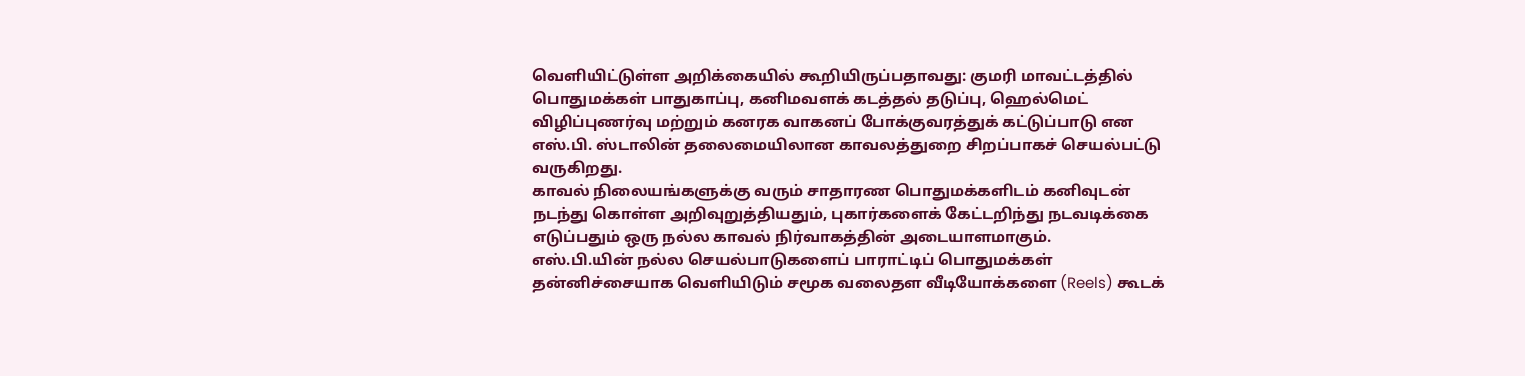வெளியிட்டுள்ள அறிக்கையில் கூறியிருப்பதாவது: குமரி மாவட்டத்தில் பொதுமக்கள் பாதுகாப்பு, கனிமவளக் கடத்தல் தடுப்பு, ஹெல்மெட் விழிப்புணர்வு மற்றும் கனரக வாகனப் போக்குவரத்துக் கட்டுப்பாடு என எஸ்.பி. ஸ்டாலின் தலைமையிலான காவலத்துறை சிறப்பாகச் செயல்பட்டு வருகிறது.
காவல் நிலையங்களுக்கு வரும் சாதாரண பொதுமக்களிடம் கனிவுடன் நடந்து கொள்ள அறிவுறுத்தியதும், புகார்களைக் கேட்டறிந்து நடவடிக்கை எடுப்பதும் ஒரு நல்ல காவல் நிர்வாகத்தின் அடையாளமாகும்.
எஸ்.பி.யின் நல்ல செயல்பாடுகளைப் பாராட்டிப் பொதுமக்கள் தன்னிச்சையாக வெளியிடும் சமூக வலைதள வீடியோக்களை (Reels) கூடக்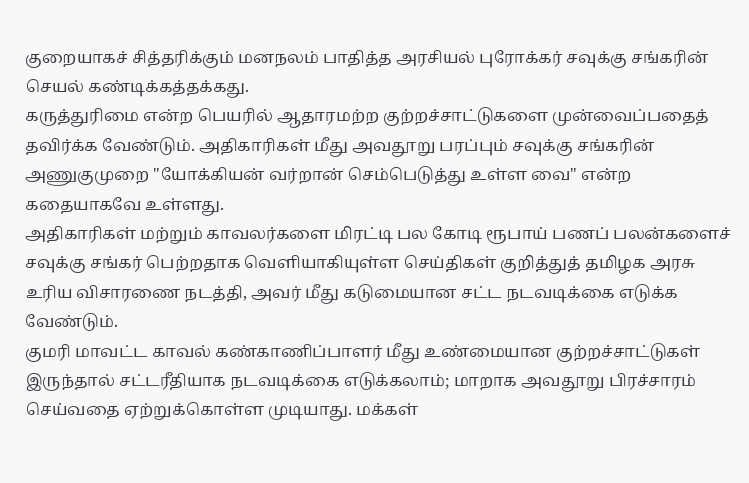குறையாகச் சித்தரிக்கும் மனநலம் பாதித்த அரசியல் புரோக்கர் சவுக்கு சங்கரின் செயல் கண்டிக்கத்தக்கது.
கருத்துரிமை என்ற பெயரில் ஆதாரமற்ற குற்றச்சாட்டுகளை முன்வைப்பதைத் தவிர்க்க வேண்டும். அதிகாரிகள் மீது அவதூறு பரப்பும் சவுக்கு சங்கரின் அணுகுமுறை "யோக்கியன் வர்றான் செம்பெடுத்து உள்ள வை" என்ற கதையாகவே உள்ளது.
அதிகாரிகள் மற்றும் காவலர்களை மிரட்டி பல கோடி ரூபாய் பணப் பலன்களைச் சவுக்கு சங்கர் பெற்றதாக வெளியாகியுள்ள செய்திகள் குறித்துத் தமிழக அரசு உரிய விசாரணை நடத்தி, அவர் மீது கடுமையான சட்ட நடவடிக்கை எடுக்க வேண்டும்.
குமரி மாவட்ட காவல் கண்காணிப்பாளர் மீது உண்மையான குற்றச்சாட்டுகள் இருந்தால் சட்டரீதியாக நடவடிக்கை எடுக்கலாம்; மாறாக அவதூறு பிரச்சாரம் செய்வதை ஏற்றுக்கொள்ள முடியாது. மக்கள்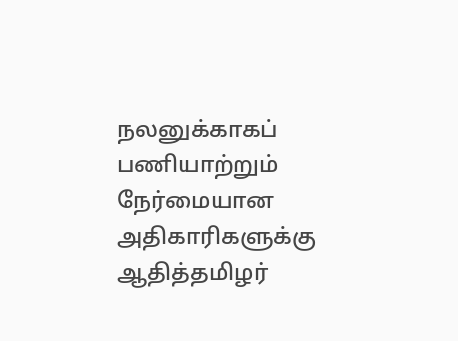நலனுக்காகப் பணியாற்றும் நேர்மையான அதிகாரிகளுக்கு ஆதித்தமிழர்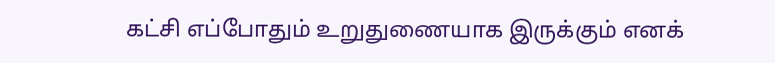கட்சி எப்போதும் உறுதுணையாக இருக்கும் எனக்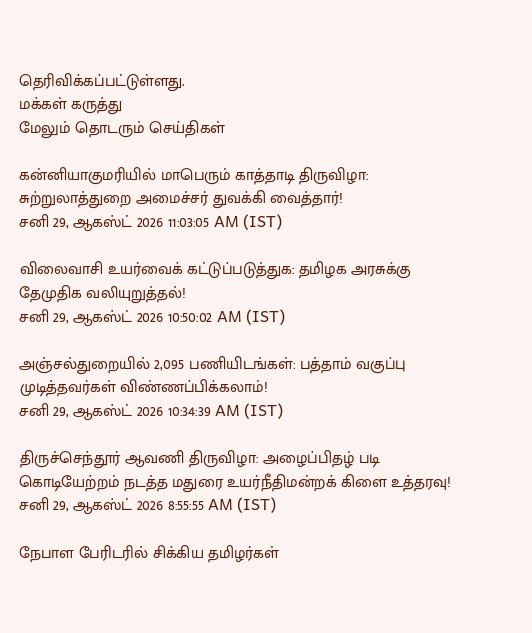தெரிவிக்கப்பட்டுள்ளது.
மக்கள் கருத்து
மேலும் தொடரும் செய்திகள்

கன்னியாகுமரியில் மாபெரும் காத்தாடி திருவிழா: சுற்றுலாத்துறை அமைச்சர் துவக்கி வைத்தார்!
சனி 29, ஆகஸ்ட் 2026 11:03:05 AM (IST)

விலைவாசி உயர்வைக் கட்டுப்படுத்துக: தமிழக அரசுக்கு தேமுதிக வலியுறுத்தல்!
சனி 29, ஆகஸ்ட் 2026 10:50:02 AM (IST)

அஞ்சல்துறையில் 2,095 பணியிடங்கள்: பத்தாம் வகுப்பு முடித்தவர்கள் விண்ணப்பிக்கலாம்!
சனி 29, ஆகஸ்ட் 2026 10:34:39 AM (IST)

திருச்செந்தூர் ஆவணி திருவிழா: அழைப்பிதழ் படி கொடியேற்றம் நடத்த மதுரை உயர்நீதிமன்றக் கிளை உத்தரவு!
சனி 29, ஆகஸ்ட் 2026 8:55:55 AM (IST)

நேபாள பேரிடரில் சிக்கிய தமிழர்கள்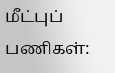மீட்புப் பணிகள்: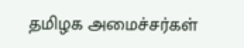தமிழக அமைச்சர்கள்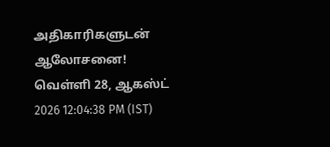அதிகாரிகளுடன் ஆலோசனை!
வெள்ளி 28, ஆகஸ்ட் 2026 12:04:38 PM (IST)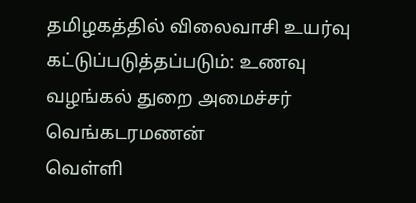தமிழகத்தில் விலைவாசி உயர்வு கட்டுப்படுத்தப்படும்: உணவு வழங்கல் துறை அமைச்சர் வெங்கடரமணன்
வெள்ளி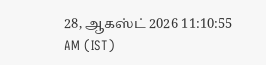28, ஆகஸ்ட் 2026 11:10:55 AM (IST)